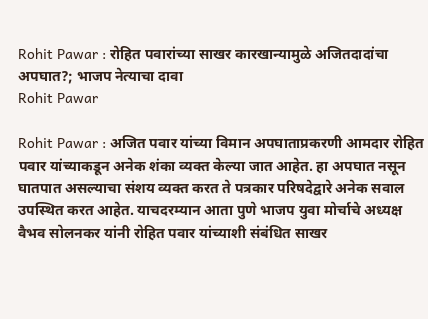Rohit Pawar : रोहित पवारांच्या साखर कारखान्यामुळे अजितदादांचा अपघात?; भाजप नेत्याचा दावा
Rohit Pawar

Rohit Pawar : अजित पवार यांच्या विमान अपघाताप्रकरणी आमदार रोहित पवार यांच्याकडून अनेक शंका व्यक्त केल्या जात आहेत. हा अपघात नसून घातपात असल्याचा संशय व्यक्त करत ते पत्रकार परिषदेद्वारे अनेक सवाल उपस्थित करत आहेत. याचदरम्यान आता पुणे भाजप युवा मोर्चाचे अध्यक्ष वैभव सोलनकर यांनी रोहित पवार यांच्याशी संबंधित साखर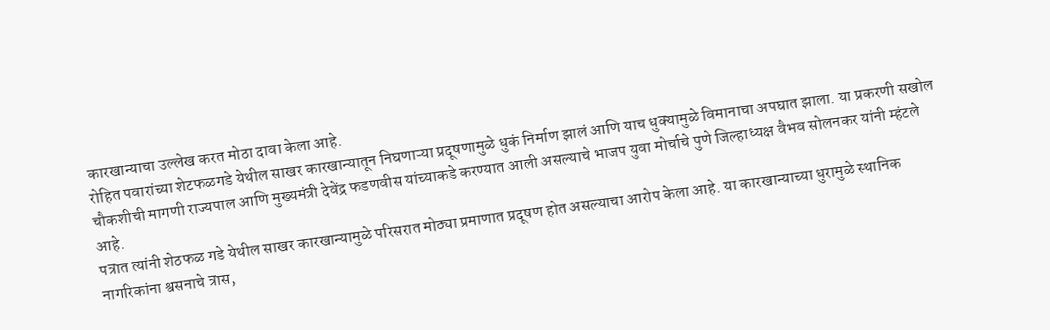कारखान्याचा उल्लेख करत मोठा दावा केला आहे.
रोहित पवारांच्या शेटफळगडे येथील साखर कारखान्यातून निघणाऱ्या प्रदूषणामुळे धुकं निर्माण झालं आणि याच धुक्यामुळे विमानाचा अपघात झाला. या प्रकरणी सखोल चौकशीची मागणी राज्यपाल आणि मुख्यमंत्री देवेंद्र फडणवीस यांच्याकडे करण्यात आली असल्याचे भाजप युवा मोर्चाचे पुणे जिल्हाध्यक्ष वैभव सोलनकर यांनी म्हंटले आहे.
पत्रात त्यांनी शेठफळ गडे येथील साखर कारखान्यामुळे परिसरात मोठ्या प्रमाणात प्रदूषण होत असल्याचा आरोप केला आहे. या कारखान्याच्या धुरामुळे स्थानिक नागरिकांना श्वसनाचे त्रास,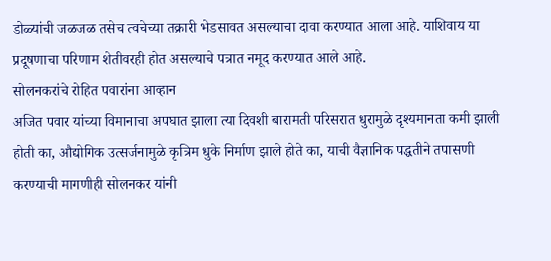डोळ्यांची जळजळ तसेच त्वचेच्या तक्रारी भेडसावत असल्याचा दावा करण्यात आला आहे. याशिवाय या प्रदूषणाचा परिणाम शेतीवरही होत असल्याचे पत्रात नमूद करण्यात आले आहे.
सोलनकरांचे रोहित पवारांना आव्हान
अजित पवार यांच्या विमानाचा अपघात झाला त्या दिवशी बारामती परिसरात धुरामुळे दृश्यमानता कमी झाली होती का, औद्योगिक उत्सर्जनामुळे कृत्रिम धुके निर्माण झाले होते का, याची वैज्ञानिक पद्धतीने तपासणी करण्याची मागणीही सोलनकर यांनी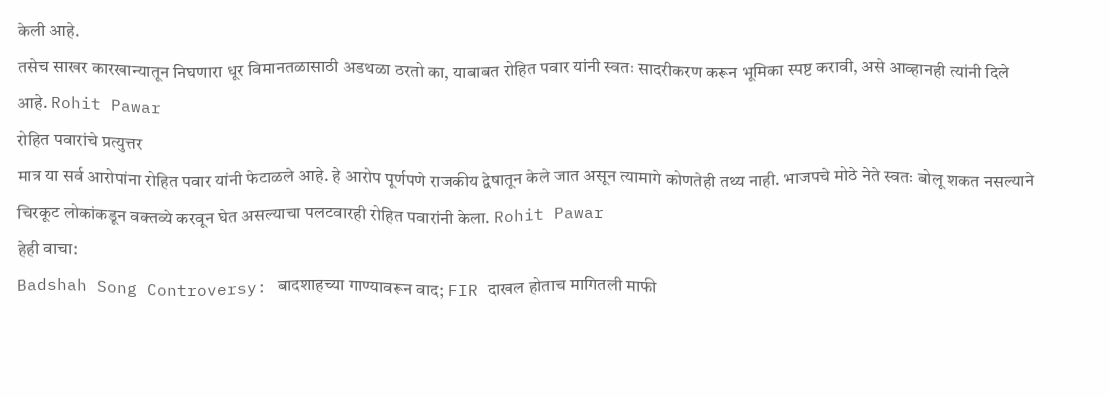केली आहे.
तसेच साखर कारखान्यातून निघणारा धूर विमानतळासाठी अडथळा ठरतो का, याबाबत रोहित पवार यांनी स्वतः सादरीकरण करून भूमिका स्पष्ट करावी, असे आव्हानही त्यांनी दिले आहे. Rohit Pawar
रोहित पवारांचे प्रत्युत्तर
मात्र या सर्व आरोपांना रोहित पवार यांनी फेटाळले आहे. हे आरोप पूर्णपणे राजकीय द्वेषातून केले जात असून त्यामागे कोणतेही तथ्य नाही. भाजपचे मोठे नेते स्वतः बोलू शकत नसल्याने चिरकूट लोकांकडून वक्तव्ये करवून घेत असल्याचा पलटवारही रोहित पवारांनी केला. Rohit Pawar
हेही वाचा:
Badshah Song Controversy: बादशाहच्या गाण्यावरून वाद; FIR दाखल होताच मागितली माफी